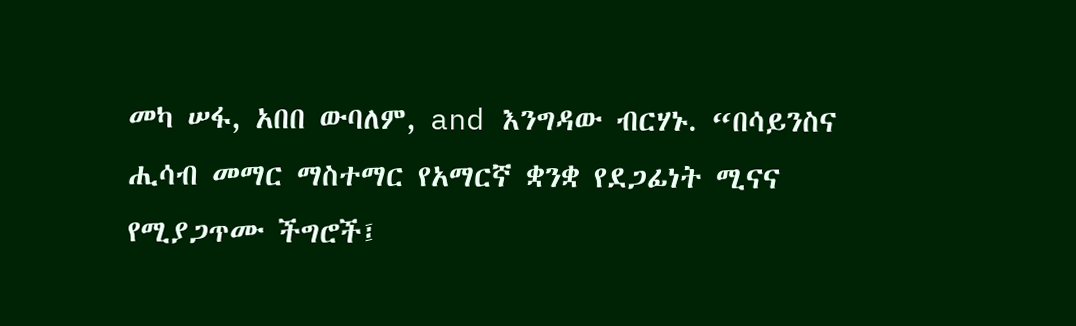መካ ሠፋ, አበበ ውባለም, and እንግዳው ብርሃኑ. “በሳይንስና ሒሳብ መማር ማስተማር የአማርኛ ቋንቋ የደጋፊነት ሚናና የሚያጋጥሙ ችግሮች፤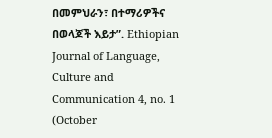በመምህራን፣ በተማሪዎችና በወላጆች እይታ”. Ethiopian Journal of Language, Culture and Communication 4, no. 1 (October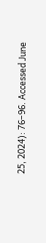25, 2024): 76–96. Accessed June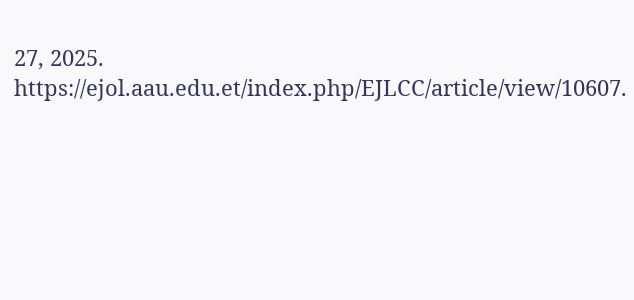27, 2025. https://ejol.aau.edu.et/index.php/EJLCC/article/view/10607.